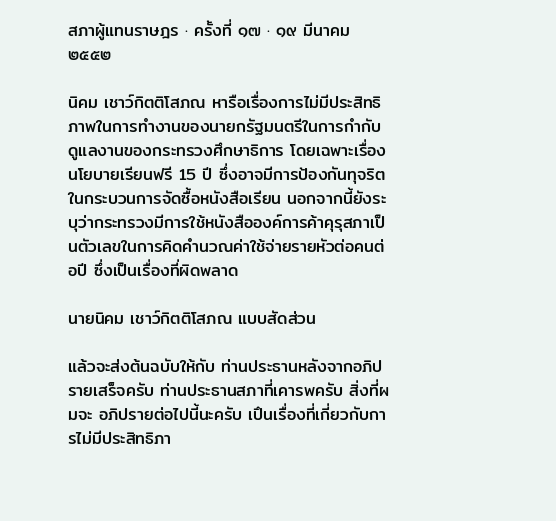สภาผู้แทนราษฎร · ครั้งที่ ๑๗ · ๑๙ มีนาคม ๒๕๕๒

นิคม เชาว์กิตติโสภณ หารือเรื่องการไม่มีประสิทธิภาพในการทำงานของนายกรัฐมนตรีในการกำกับดูแลงานของกระทรวงศึกษาธิการ โดยเฉพาะเรื่องนโยบายเรียนฟรี 15 ปี ซึ่งอาจมีการป้องกันทุจริตในกระบวนการจัดซื้อหนังสือเรียน นอกจากนี้ยังระบุว่ากระทรวงมีการใช้หนังสือองค์การค้าคุรุสภาเป็นตัวเลขในการคิดคํานวณค่าใช้จ่ายรายหัวต่อคนต่อปี ซึ่งเป็นเรื่องที่ผิดพลาด

นายนิคม เชาว์กิตติโสภณ แบบสัดส่วน

แล้วจะส่งต้นฉบับให้กับ ท่านประธานหลังจากอภิปรายเสร็จครับ ท่านประธานสภาที่เคารพครับ สิ่งที่ผมจะ อภิปรายต่อไปนี้นะครับ เปึนเรื่องที่เกี่ยวกับการไม่มีประสิทธิภา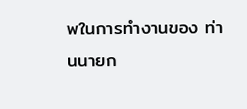พในการทํางานของ ท่านนายก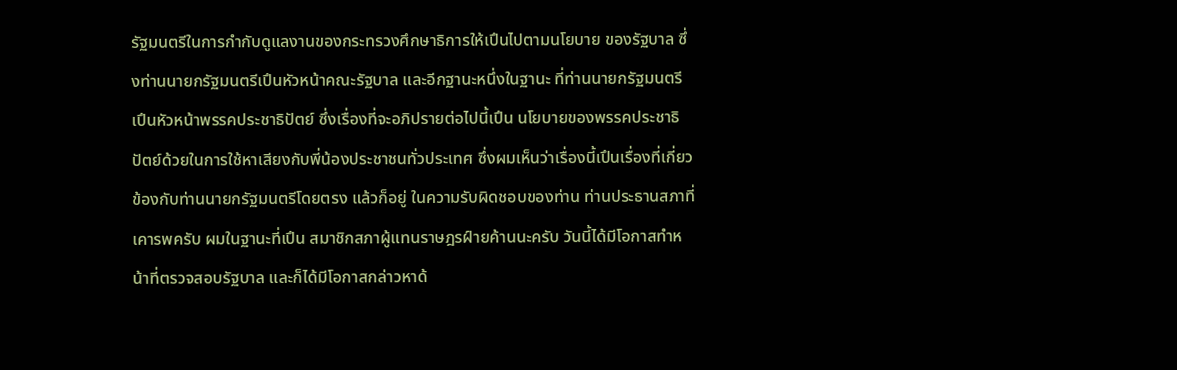รัฐมนตรีในการกํากับดูแลงานของกระทรวงศึกษาธิการให้เปึนไปตามนโยบาย ของรัฐบาล ซึ่งท่านนายกรัฐมนตรีเปึนหัวหน้าคณะรัฐบาล และอีกฐานะหนึ่งในฐานะ ที่ท่านนายกรัฐมนตรีเปึนหัวหน้าพรรคประชาธิปัตย์ ซึ่งเรื่องที่จะอภิปรายต่อไปนี้เปึน นโยบายของพรรคประชาธิปัตย์ด้วยในการใช้หาเสียงกับพี่น้องประชาชนทั่วประเทศ ซึ่งผมเห็นว่าเรื่องนี้เปึนเรื่องที่เกี่ยวข้องกับท่านนายกรัฐมนตรีโดยตรง แล้วก็อยู่ ในความรับผิดชอบของท่าน ท่านประธานสภาที่เคารพครับ ผมในฐานะที่เปึน สมาชิกสภาผู้แทนราษฎรฝ์ายค้านนะครับ วันนี้ได้มีโอกาสทําหน้าที่ตรวจสอบรัฐบาล และก็ได้มีโอกาสกล่าวหาด้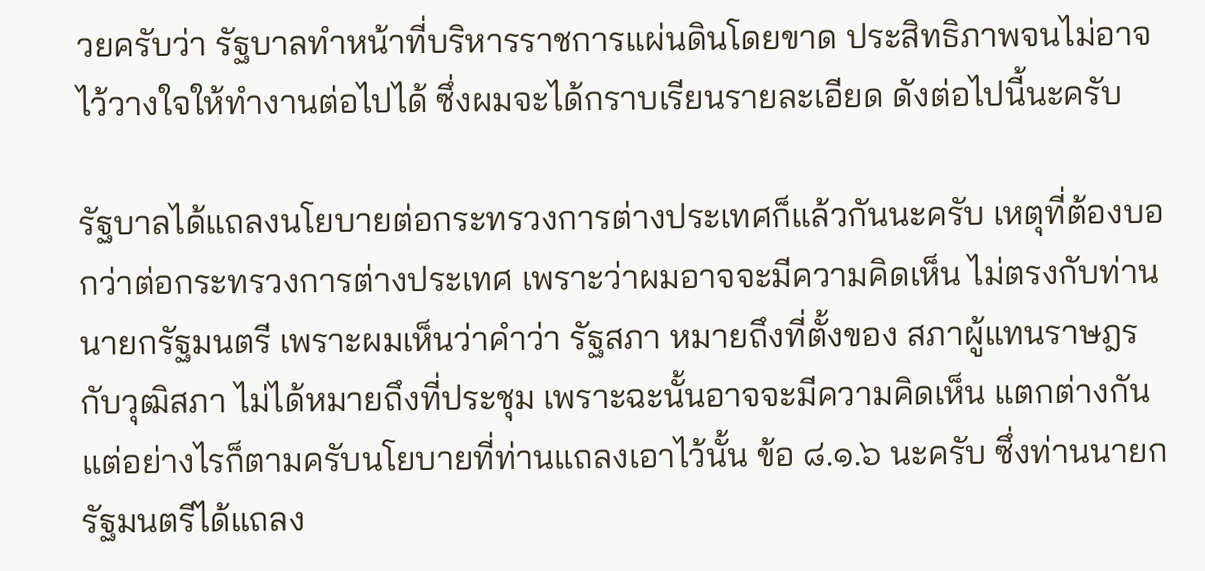วยครับว่า รัฐบาลทําหน้าที่บริหารราชการแผ่นดินโดยขาด ประสิทธิภาพจนไม่อาจไว้วางใจให้ทํางานต่อไปได้ ซึ่งผมจะได้กราบเรียนรายละเอียด ดังต่อไปนี้นะครับ

รัฐบาลได้แถลงนโยบายต่อกระทรวงการต่างประเทศก็แล้วกันนะครับ เหตุที่ต้องบอกว่าต่อกระทรวงการต่างประเทศ เพราะว่าผมอาจจะมีความคิดเห็น ไม่ตรงกับท่านนายกรัฐมนตรี เพราะผมเห็นว่าคําว่า รัฐสภา หมายถึงที่ตั้งของ สภาผู้แทนราษฎรกับวุฒิสภา ไม่ได้หมายถึงที่ประชุม เพราะฉะนั้นอาจจะมีความคิดเห็น แตกต่างกัน แต่อย่างไรก็ตามครับนโยบายที่ท่านแถลงเอาไว้นั้น ข้อ ๘.๑.๖ นะครับ ซึ่งท่านนายกรัฐมนตรีได้แถลง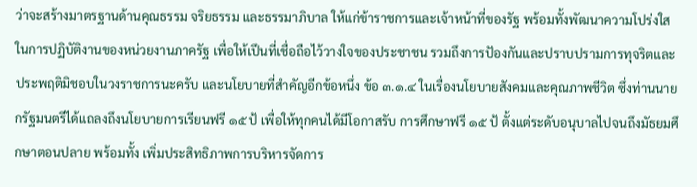ว่าจะสร้างมาตรฐานด้านคุณธรรม จริยธรรม และธรรมาภิบาล ให้แก่ข้าราชการและเจ้าหน้าที่ของรัฐ พร้อมทั้งพัฒนาความโปร่งใส ในการปฏิบัติงานของหน่วยงานภาครัฐ เพื่อให้เปึนที่เชื่อถือไว้วางใจของประชาชน รวมถึงการปัองกันและปราบปรามการทุจริตและประพฤติมิชอบในวงราชการนะครับ และนโยบายที่สําคัญอีกข้อหนึ่ง ข้อ ๓.๑.๔ ในเรื่องนโยบายสังคมและคุณภาพชีวิต ซึ่งท่านนายกรัฐมนตรีได้แถลงถึงนโยบายการเรียนฟรี ๑๕ ป้ เพื่อให้ทุกคนได้มีโอกาสรับ การศึกษาฟรี ๑๕ ป้ ตั้งแต่ระดับอนุบาลไปจนถึงมัธยมศึกษาตอนปลาย พร้อมทั้ง เพิ่มประสิทธิภาพการบริหารจัดการ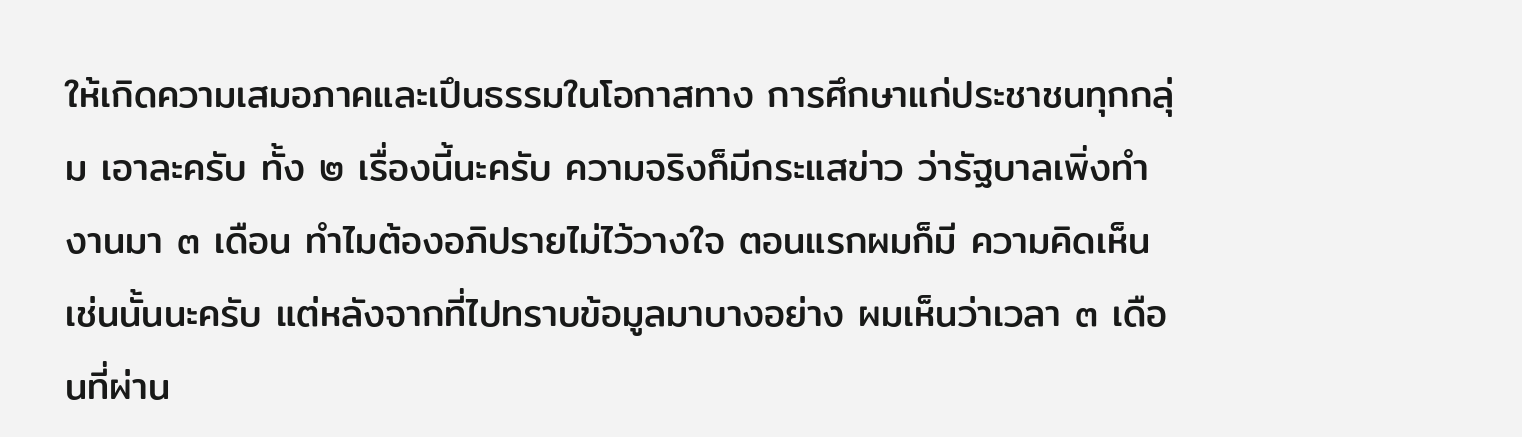ให้เกิดความเสมอภาคและเปึนธรรมในโอกาสทาง การศึกษาแก่ประชาชนทุกกลุ่ม เอาละครับ ทั้ง ๒ เรื่องนี้นะครับ ความจริงก็มีกระแสข่าว ว่ารัฐบาลเพิ่งทํางานมา ๓ เดือน ทําไมต้องอภิปรายไม่ไว้วางใจ ตอนแรกผมก็มี ความคิดเห็นเช่นนั้นนะครับ แต่หลังจากที่ไปทราบข้อมูลมาบางอย่าง ผมเห็นว่าเวลา ๓ เดือนที่ผ่าน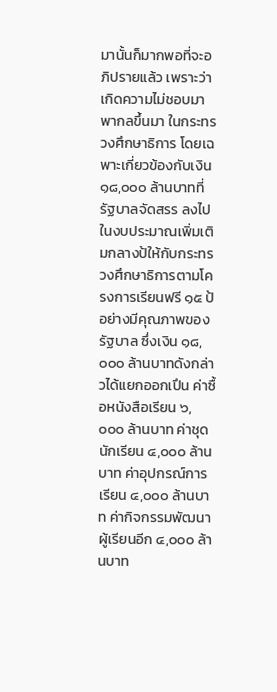มานั้นก็มากพอที่จะอภิปรายแล้ว เพราะว่าเกิดความไม่ชอบมาพากลขึ้นมา ในกระทรวงศึกษาธิการ โดยเฉพาะเกี่ยวข้องกับเงิน ๑๘,๐๐๐ ล้านบาทที่รัฐบาลจัดสรร ลงไปในงบประมาณเพิ่มเติมกลางป้ให้กับกระทรวงศึกษาธิการตามโครงการเรียนฟรี ๑๕ ป้ อย่างมีคุณภาพของรัฐบาล ซึ่งเงิน ๑๘,๐๐๐ ล้านบาทดังกล่าวได้แยกออกเปึน ค่าซื้อหนังสือเรียน ๖,๐๐๐ ล้านบาท ค่าชุดนักเรียน ๔,๐๐๐ ล้านบาท ค่าอุปกรณ์การเรียน ๔,๐๐๐ ล้านบาท ค่ากิจกรรมพัฒนาผู้เรียนอีก ๔,๐๐๐ ล้านบาท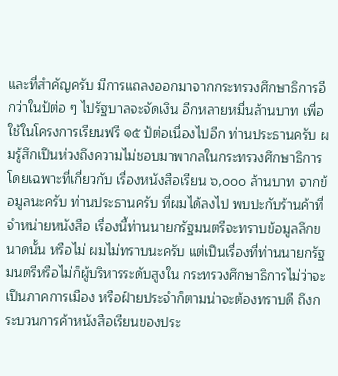และที่สําคัญครับ มีการแถลงออกมาจากกระทรวงศึกษาธิการอีกว่าในป้ต่อ ๆ ไปรัฐบาลจะจัดเงิน อีกหลายหมื่นล้านบาท เพื่อใช้ในโครงการเรียนฟรี ๑๕ ป้ต่อเนื่องไปอีก ท่านประธานครับ ผมรู้สึกเปึนห่วงถึงความไม่ชอบมาพากลในกระทรวงศึกษาธิการ โดยเฉพาะที่เกี่ยวกับ เรื่องหนังสือเรียน ๖,๐๐๐ ล้านบาท จากข้อมูลนะครับ ท่านประธานครับ ที่ผมได้ลงไป พบปะกับร้านค้าที่จําหน่ายหนังสือ เรื่องนี้ท่านนายกรัฐมนตรีจะทราบข้อมูลลึกขนาดนั้น หรือไม่ ผมไม่ทราบนะครับ แต่เปึนเรื่องที่ท่านนายกรัฐมนตรีหรือไม่ก็ผู้บริหารระดับสูงใน กระทรวงศึกษาธิการไม่ว่าจะเปึนภาคการเมือง หรือฝ์ายประจําก็ตามน่าจะต้องทราบดี ถึงกระบวนการค้าหนังสือเรียนของประ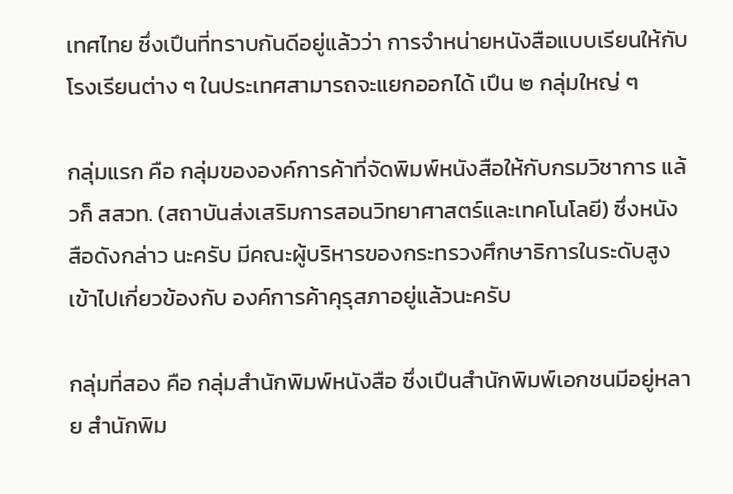เทศไทย ซึ่งเปึนที่ทราบกันดีอยู่แล้วว่า การจําหน่ายหนังสือแบบเรียนให้กับโรงเรียนต่าง ๆ ในประเทศสามารถจะแยกออกได้ เปึน ๒ กลุ่มใหญ่ ๆ

กลุ่มแรก คือ กลุ่มขององค์การค้าที่จัดพิมพ์หนังสือให้กับกรมวิชาการ แล้วก็ สสวท. (สถาบันส่งเสริมการสอนวิทยาศาสตร์และเทคโนโลยี) ซึ่งหนังสือดังกล่าว นะครับ มีคณะผู้บริหารของกระทรวงศึกษาธิการในระดับสูงเข้าไปเกี่ยวข้องกับ องค์การค้าคุรุสภาอยู่แล้วนะครับ

กลุ่มที่สอง คือ กลุ่มสํานักพิมพ์หนังสือ ซึ่งเปึนสํานักพิมพ์เอกชนมีอยู่หลาย สํานักพิม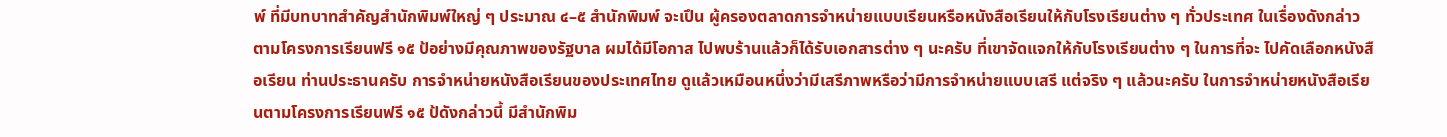พ์ ที่มีบทบาทสําคัญสํานักพิมพ์ใหญ่ ๆ ประมาณ ๔–๕ สํานักพิมพ์ จะเปึน ผู้ครองตลาดการจําหน่ายแบบเรียนหรือหนังสือเรียนให้กับโรงเรียนต่าง ๆ ทั่วประเทศ ในเรื่องดังกล่าวตามโครงการเรียนฟรี ๑๕ ป้อย่างมีคุณภาพของรัฐบาล ผมได้มีโอกาส ไปพบร้านแล้วก็ได้รับเอกสารต่าง ๆ นะครับ ที่เขาจัดแจกให้กับโรงเรียนต่าง ๆ ในการที่จะ ไปคัดเลือกหนังสือเรียน ท่านประธานครับ การจําหน่ายหนังสือเรียนของประเทศไทย ดูแล้วเหมือนหนึ่งว่ามีเสรีภาพหรือว่ามีการจําหน่ายแบบเสรี แต่จริง ๆ แล้วนะครับ ในการจําหน่ายหนังสือเรียนตามโครงการเรียนฟรี ๑๕ ป้ดังกล่าวนี้ มีสํานักพิม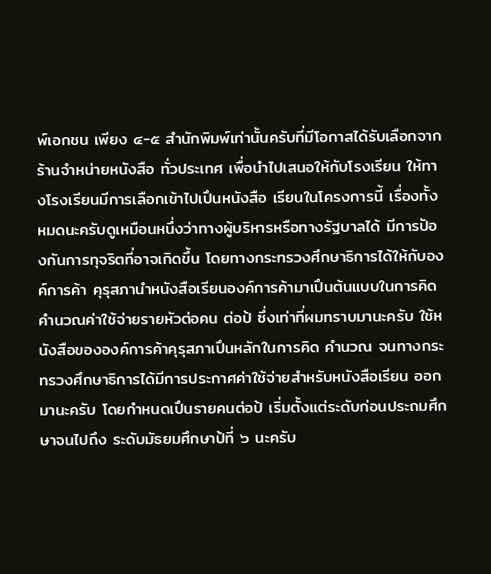พ์เอกชน เพียง ๔-๕ สํานักพิมพ์เท่านั้นครับที่มีโอกาสได้รับเลือกจากร้านจําหน่ายหนังสือ ทั่วประเทศ เพื่อนําไปเสนอให้กับโรงเรียน ให้ทางโรงเรียนมีการเลือกเข้าไปเปึนหนังสือ เรียนในโครงการนี้ เรื่องทั้งหมดนะครับดูเหมือนหนึ่งว่าทางผู้บริหารหรือทางรัฐบาลได้ มีการปัองกันการทุจริตที่อาจเกิดขึ้น โดยทางกระทรวงศึกษาธิการได้ให้กับองค์การค้า คุรุสภานําหนังสือเรียนองค์การค้ามาเปึนต้นแบบในการคิดคํานวณค่าใช้จ่ายรายหัวต่อคน ต่อป้ ซึ่งเท่าที่ผมทราบมานะครับ ใช้หนังสือขององค์การค้าคุรุสภาเปึนหลักในการคิด คํานวณ จนทางกระทรวงศึกษาธิการได้มีการประกาศค่าใช้จ่ายสําหรับหนังสือเรียน ออกมานะครับ โดยกําหนดเปึนรายคนต่อป้ เริ่มตั้งแต่ระดับก่อนประถมศึกษาจนไปถึง ระดับมัธยมศึกษาป้ที่ ๖ นะครับ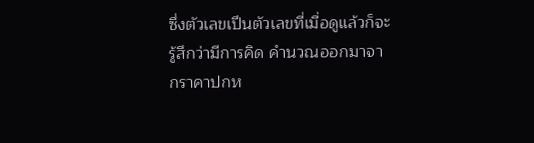ซึ่งตัวเลขเปึนตัวเลขที่เมื่อดูแล้วก็จะรู้สึกว่ามีการคิด คํานวณออกมาจากราคาปกห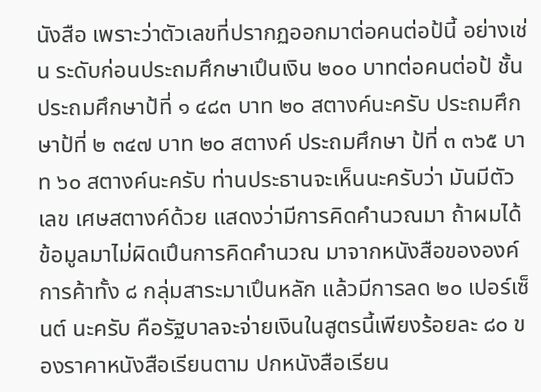นังสือ เพราะว่าตัวเลขที่ปรากฏออกมาต่อคนต่อป้นี้ อย่างเช่น ระดับก่อนประถมศึกษาเปึนเงิน ๒๐๐ บาทต่อคนต่อป้ ชั้นประถมศึกษาป้ที่ ๑ ๔๘๓ บาท ๒๐ สตางค์นะครับ ประถมศึกษาป้ที่ ๒ ๓๔๗ บาท ๒๐ สตางค์ ประถมศึกษา ป้ที่ ๓ ๓๖๕ บาท ๖๐ สตางค์นะครับ ท่านประธานจะเห็นนะครับว่า มันมีตัวเลข เศษสตางค์ด้วย แสดงว่ามีการคิดคํานวณมา ถ้าผมได้ข้อมูลมาไม่ผิดเปึนการคิดคํานวณ มาจากหนังสือขององค์การค้าทั้ง ๘ กลุ่มสาระมาเปึนหลัก แล้วมีการลด ๒๐ เปอร์เซ็นต์ นะครับ คือรัฐบาลจะจ่ายเงินในสูตรนี้เพียงร้อยละ ๘๐ ของราคาหนังสือเรียนตาม ปกหนังสือเรียน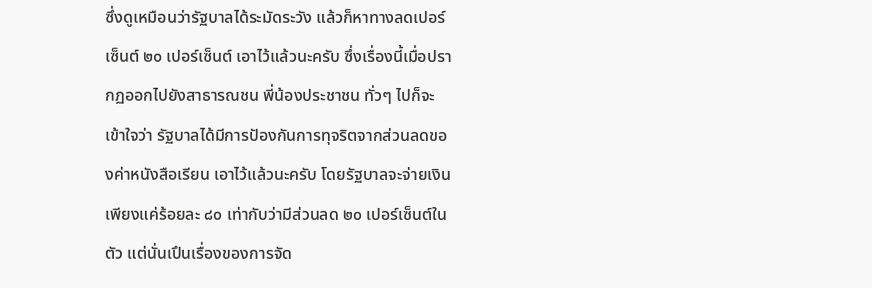ซึ่งดูเหมือนว่ารัฐบาลได้ระมัดระวัง แล้วก็หาทางลดเปอร์เซ็นต์ ๒๐ เปอร์เซ็นต์ เอาไว้แล้วนะครับ ซึ่งเรื่องนี้เมื่อปรากฏออกไปยังสาธารณชน พี่น้องประชาชน ทั่วๆ ไปก็จะเข้าใจว่า รัฐบาลได้มีการปัองกันการทุจริตจากส่วนลดของค่าหนังสือเรียน เอาไว้แล้วนะครับ โดยรัฐบาลจะจ่ายเงินเพียงแค่ร้อยละ ๘๐ เท่ากับว่ามีส่วนลด ๒๐ เปอร์เซ็นต์ในตัว แต่นั่นเปึนเรื่องของการจัด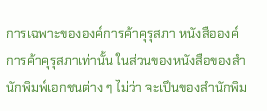การเฉพาะขององค์การค้าคุรุสภา หนังสือองค์การค้าคุรุสภาเท่านั้น ในส่วนของหนังสือของสํานักพิมพ์เอกชนต่าง ๆ ไม่ว่า จะเปึนของสํานักพิม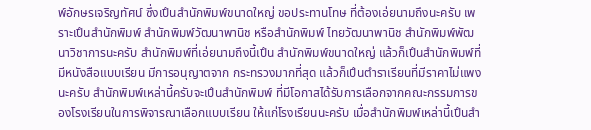พ์อักษรเจริญทัศน์ ซึ่งเปึนสํานักพิมพ์ขนาดใหญ่ ขอประทานโทษ ที่ต้องเอ่ยนามถึงนะครับ เพราะเปึนสํานักพิมพ์ สํานักพิมพ์วัฒนาพานิช หรือสํานักพิมพ์ ไทยวัฒนาพานิช สํานักพิมพ์พัฒนาวิชาการนะครับ สํานักพิมพ์ที่เอ่ยนามถึงนี้เปึน สํานักพิมพ์ขนาดใหญ่ แล้วก็เปึนสํานักพิมพ์ที่มีหนังสือแบบเรียน มีการอนุญาตจาก กระทรวงมากที่สุด แล้วก็เปึนตําราเรียนที่มีราคาไม่แพงนะครับ สํานักพิมพ์เหล่านี้ครับจะเปึนสํานักพิมพ์ ที่มีโอกาสได้รับการเลือกจากคณะกรรมการของโรงเรียนในการพิจารณาเลือกแบบเรียน ให้แก่โรงเรียนนะครับ เมื่อสํานักพิมพ์เหล่านี้เปึนสํา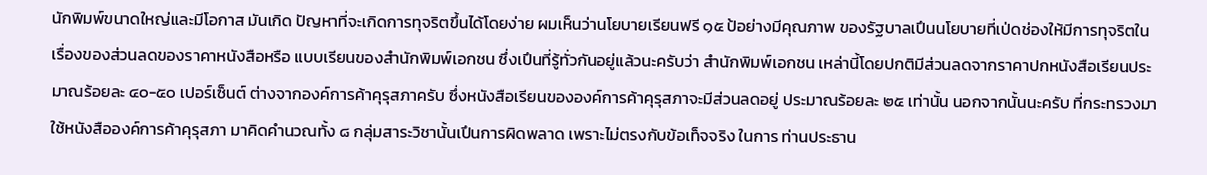นักพิมพ์ขนาดใหญ่และมีโอกาส มันเกิด ปัญหาที่จะเกิดการทุจริตขึ้นได้โดยง่าย ผมเห็นว่านโยบายเรียนฟรี ๑๕ ป้อย่างมีคุณภาพ ของรัฐบาลเปึนนโยบายที่เป่ดช่องให้มีการทุจริตในเรื่องของส่วนลดของราคาหนังสือหรือ แบบเรียนของสํานักพิมพ์เอกชน ซึ่งเปึนที่รู้ทั่วกันอยู่แล้วนะครับว่า สํานักพิมพ์เอกชน เหล่านี้โดยปกติมีส่วนลดจากราคาปกหนังสือเรียนประมาณร้อยละ ๔๐-๕๐ เปอร์เซ็นต์ ต่างจากองค์การค้าคุรุสภาครับ ซึ่งหนังสือเรียนขององค์การค้าคุรุสภาจะมีส่วนลดอยู่ ประมาณร้อยละ ๒๕ เท่านั้น นอกจากนั้นนะครับ ที่กระทรวงมาใช้หนังสือองค์การค้าคุรุสภา มาคิดคํานวณทั้ง ๘ กลุ่มสาระวิชานั้นเปึนการผิดพลาด เพราะไม่ตรงกับข้อเท็จจริง ในการ ท่านประธาน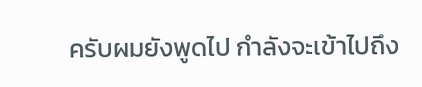ครับผมยังพูดไป กําลังจะเข้าไปถึง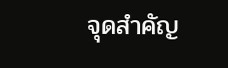จุดสําคัญ